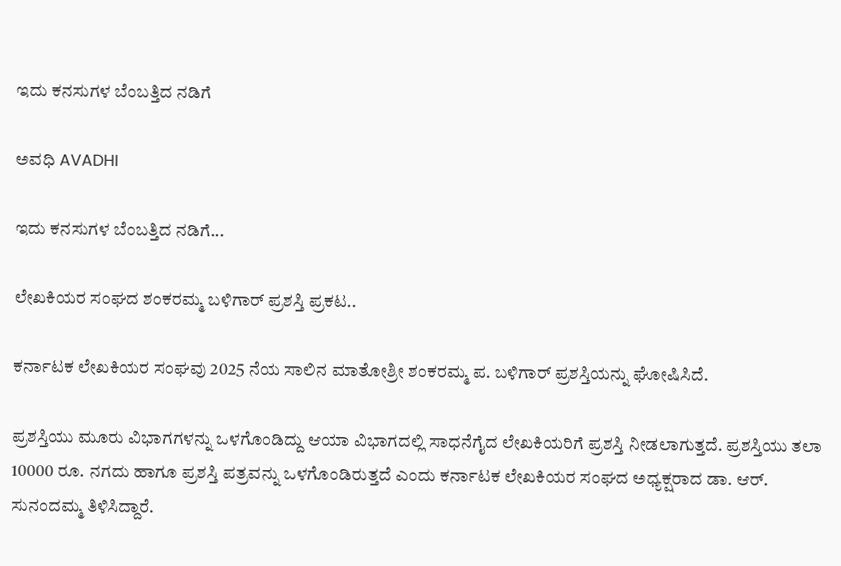ಇದು ಕನಸುಗಳ ಬೆಂಬತ್ತಿದ ನಡಿಗೆ‍

ಅವಧಿ AVADHI

ಇದು ಕನಸುಗಳ ಬೆಂಬತ್ತಿದ ನಡಿಗೆ...

ಲೇಖಕಿಯರ ಸಂಘದ ಶಂಕರಮ್ಮ ಬಳಿಗಾರ್ ಪ್ರಶಸ್ತಿ ಪ್ರಕಟ..

ಕರ್ನಾಟಕ ಲೇಖಕಿಯರ ಸಂಘವು 2025 ನೆಯ ಸಾಲಿನ ಮಾತೋಶ್ರೀ ಶಂಕರಮ್ಮ ಪ. ಬಳಿಗಾರ್ ಪ್ರಶಸ್ತಿಯನ್ನು ಘೋಷಿಸಿದೆ.

ಪ್ರಶಸ್ತಿಯು ಮೂರು ವಿಭಾಗಗಳನ್ನು ಒಳಗೊಂಡಿದ್ದು ಆಯಾ ವಿಭಾಗದಲ್ಲಿ ಸಾಧನೆಗೈದ ಲೇಖಕಿಯರಿಗೆ ಪ್ರಶಸ್ತಿ ನೀಡಲಾಗುತ್ತದೆ. ಪ್ರಶಸ್ತಿಯು ತಲಾ 10000 ರೂ. ನಗದು ಹಾಗೂ ಪ್ರಶಸ್ತಿ ಪತ್ರವನ್ನು ಒಳಗೊಂಡಿರುತ್ತದೆ ಎಂದು ಕರ್ನಾಟಕ ಲೇಖಕಿಯರ ಸಂಘದ ಅಧ್ಯಕ್ಷರಾದ ಡಾ. ಆರ್. ಸುನಂದಮ್ಮ ತಿಳಿಸಿದ್ದಾರೆ.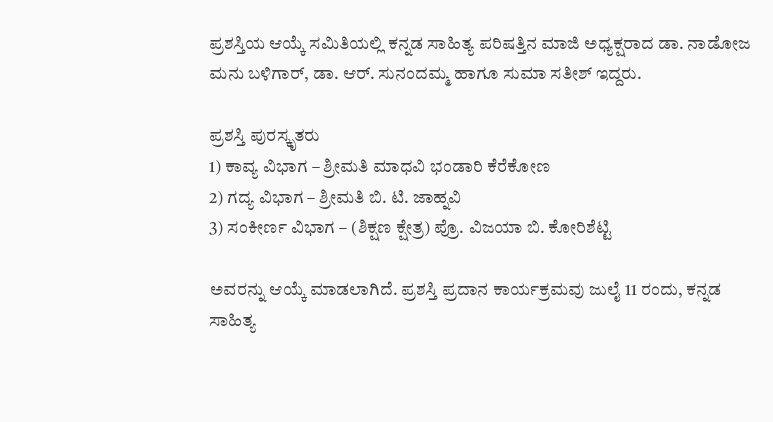ಪ್ರಶಸ್ತಿಯ ಆಯ್ಕೆ ಸಮಿತಿಯಲ್ಲಿ ಕನ್ನಡ ಸಾಹಿತ್ಯ ಪರಿಷತ್ತಿನ ಮಾಜಿ ಅಧ್ಯಕ್ಷರಾದ ಡಾ. ನಾಡೋಜ ಮನು ಬಳಿಗಾರ್, ಡಾ. ಆರ್. ಸುನಂದಮ್ಮ ಹಾಗೂ ಸುಮಾ ಸತೀಶ್ ಇದ್ದರು.

ಪ್ರಶಸ್ತಿ ಪುರಸ್ಕೃತರು
1) ಕಾವ್ಯ ವಿಭಾಗ – ಶ್ರೀಮತಿ ಮಾಧವಿ ಭಂಡಾರಿ ಕೆರೆಕೋಣ
2) ಗದ್ಯ ವಿಭಾಗ – ಶ್ರೀಮತಿ ಬಿ. ಟಿ. ಜಾಹ್ನವಿ
3) ಸಂಕೀರ್ಣ ವಿಭಾಗ – (ಶಿಕ್ಷಣ ಕ್ಷೇತ್ರ) ಪ್ರೊ. ವಿಜಯಾ ಬಿ. ಕೋರಿಶೆಟ್ಟಿ

ಅವರನ್ನು ಆಯ್ಕೆ ಮಾಡಲಾಗಿದೆ. ಪ್ರಶಸ್ತಿ ಪ್ರದಾನ ಕಾರ್ಯಕ್ರಮವು ಜುಲೈ 11 ರಂದು, ಕನ್ನಡ ಸಾಹಿತ್ಯ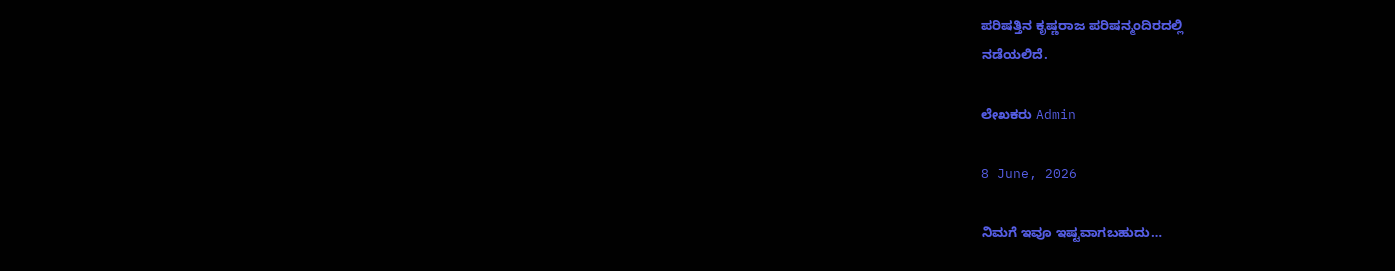ಪರಿಷತ್ತಿನ ಕೃಷ್ಣರಾಜ ಪರಿಷನ್ಮಂದಿರದಲ್ಲಿ
ನಡೆಯಲಿದೆ.

ಲೇಖಕರು Admin

8 June, 2026

ನಿಮಗೆ ಇವೂ ಇಷ್ಟವಾಗಬಹುದು…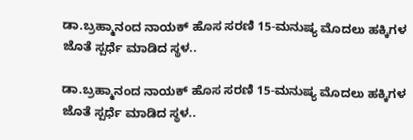ಡಾ.ಬ್ರಹ್ಮಾನಂದ ನಾಯಕ್ ಹೊಸ ಸರಣಿ 15-ಮನುಷ್ಯ ಮೊದಲು ಹಕ್ಕಿಗಳ ಜೊತೆ ಸ್ಪರ್ಧೆ ಮಾಡಿದ ಸ್ಥಳ..

ಡಾ.ಬ್ರಹ್ಮಾನಂದ ನಾಯಕ್ ಹೊಸ ಸರಣಿ 15-ಮನುಷ್ಯ ಮೊದಲು ಹಕ್ಕಿಗಳ ಜೊತೆ ಸ್ಪರ್ಧೆ ಮಾಡಿದ ಸ್ಥಳ..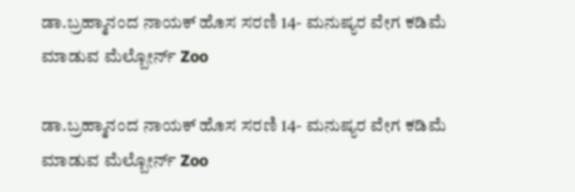ಡಾ.ಬ್ರಹ್ಮಾನಂದ ನಾಯಕ್ ಹೊಸ ಸರಣಿ 14- ಮನುಷ್ಯರ ವೇಗ ಕಡಿಮೆ ಮಾಡುವ ಮೆಲ್ಬೋರ್ನ್ Zoo

ಡಾ.ಬ್ರಹ್ಮಾನಂದ ನಾಯಕ್ ಹೊಸ ಸರಣಿ 14- ಮನುಷ್ಯರ ವೇಗ ಕಡಿಮೆ ಮಾಡುವ ಮೆಲ್ಬೋರ್ನ್ Zoo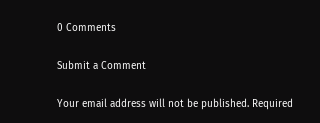0 Comments

Submit a Comment

Your email address will not be published. Required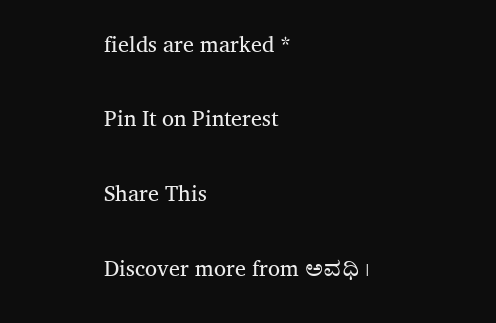fields are marked *

Pin It on Pinterest

Share This

Discover more from ಅವಧಿ ।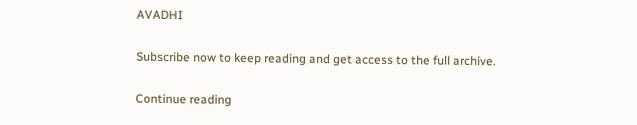AVADHI

Subscribe now to keep reading and get access to the full archive.

Continue reading